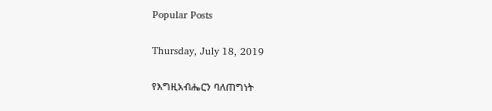Popular Posts

Thursday, July 18, 2019

የእግዚአብሔርን ባለጠግነት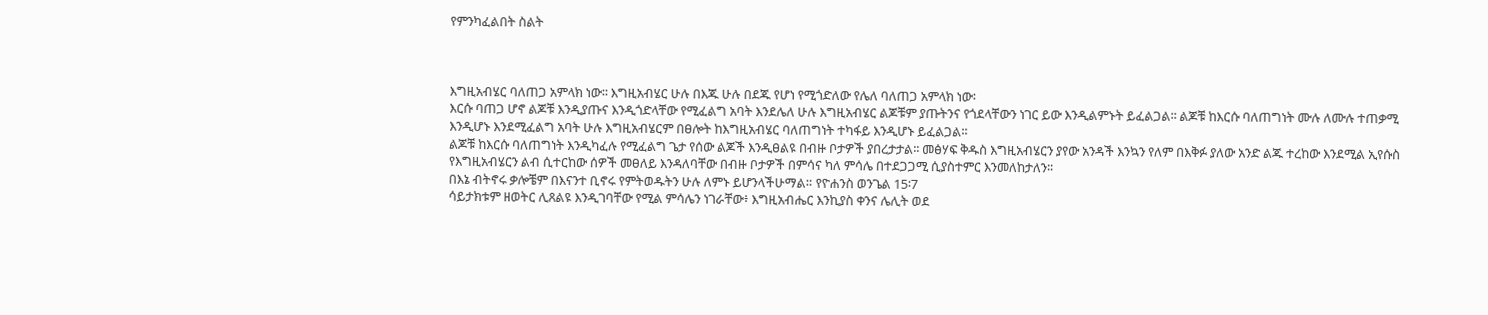የምንካፈልበት ስልት



እግዚአብሄር ባለጠጋ አምላክ ነው፡፡ እግዚአብሄር ሁሉ በእጁ ሁሉ በደጁ የሆነ የሚጎድለው የሌለ ባለጠጋ አምላክ ነው፡
እርሱ ባጠጋ ሆኖ ልጆቹ እንዲያጡና እንዲጎድላቸው የሚፈልግ አባት እንደሌለ ሁሉ እግዚአብሄር ልጆቹም ያጡትንና የጎደላቸውን ነገር ይው እንዲልምኑት ይፈልጋል፡፡ ልጆቹ ከእርሱ ባለጠግነት ሙሉ ለሙሉ ተጠቃሚ እንዲሆኑ እንደሚፈልግ አባት ሁሉ እግዚአብሄርም በፀሎት ከእግዚአብሄር ባለጠግነት ተካፋይ እንዲሆኑ ይፈልጋል፡፡
ልጆቹ ከእርሱ ባለጠግነት እንዲካፈሉ የሚፈልግ ጌታ የሰው ልጆች እንዲፀልዩ በብዙ ቦታዎች ያበረታታል፡፡ መፅሃፍ ቅዱስ እግዚአብሄርን ያየው አንዳች እንኳን የለም በእቅፉ ያለው አንድ ልጁ ተረከው እንደሚል ኢየሱስ የእግዚአብሄርን ልብ ሲተርከው ሰዎች መፀለይ እንዳለባቸው በብዙ ቦታዎች በምሳና ካለ ምሳሌ በተደጋጋሚ ሲያስተምር እንመለከታለን፡፡
በእኔ ብትኖሩ ቃሎቼም በእናንተ ቢኖሩ የምትወዱትን ሁሉ ለምኑ ይሆንላችሁማል። የዮሐንስ ወንጌል 15፡7
ሳይታክቱም ዘወትር ሊጸልዩ እንዲገባቸው የሚል ምሳሌን ነገራቸው፥ እግዚአብሔር እንኪያስ ቀንና ሌሊት ወደ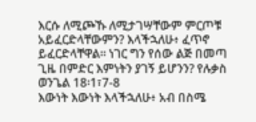እርሱ ለሚጮኹ ለሚታገሣቸውም ምርጦቹ አይፈርድላቸውምን? እላችኋለሁ፥ ፈጥኖ ይፈርድላቸዋል። ነገር ግን የሰው ልጅ በመጣ ጊዜ በምድር እምነትን ያገኝ ይሆንን? የሉቃስ ወንጌል 18፡1፣7-8
እውነት እውነት እላችኋለሁ፥ አብ በስሜ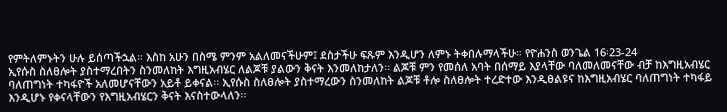የምትለምኑትን ሁሉ ይሰጣችኋል። እስከ አሁን በስሜ ምንም አልለመናችሁም፤ ደስታችሁ ፍጹም እንዲሆን ለምኑ ትቀበሉማላችሁ። የዮሐንስ ወንጌል 16፡23-24
ኢየሱስ ስለፀሎት ያስተማረበትን ስንመለከት እግዚአብሄር ለልጆቹ ያልውን ቅናት እንመለከታለን፡፡ ልጆቹ ምን የመሰለ አባት በሰማይ እያላቸው ባለመለመናቸው ብቻ ከእግዚአብሄር ባለጠግነት ተካፋዮች አለመሆናቸውን አይቶ ይቀናል፡፡ ኢየሱስ ስለፀሎት ያስተማረውን ስንመለከት ልጆቹ ቶሎ ስለፀሎት ተረድተው እንዲፀልዩና ከእግዚአብሄር ባለጠግነት ተካፋይ እንዲሆኑ የቀናላቸውን የእግዚአብሄርን ቅናት እናስተውላለን፡፡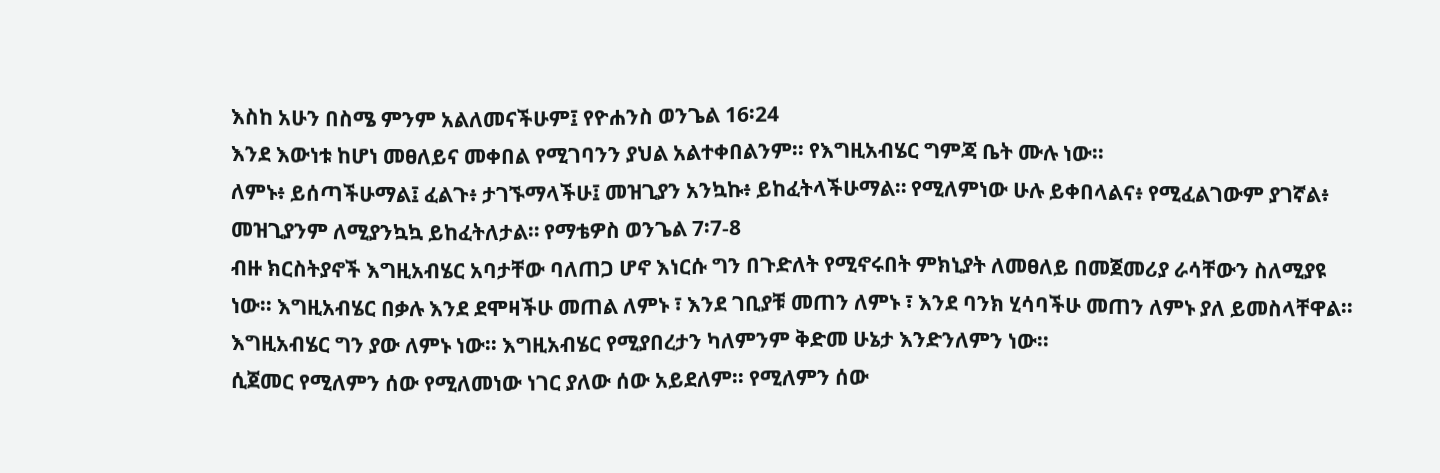እስከ አሁን በስሜ ምንም አልለመናችሁም፤ የዮሐንስ ወንጌል 16፡24
እንደ እውነቱ ከሆነ መፀለይና መቀበል የሚገባንን ያህል አልተቀበልንም፡፡ የእግዚአብሄር ግምጃ ቤት ሙሉ ነው፡፡
ለምኑ፥ ይሰጣችሁማል፤ ፈልጉ፥ ታገኙማላችሁ፤ መዝጊያን አንኳኩ፥ ይከፈትላችሁማል። የሚለምነው ሁሉ ይቀበላልና፥ የሚፈልገውም ያገኛል፥ መዝጊያንም ለሚያንኳኳ ይከፈትለታል። የማቴዎስ ወንጌል 7፡7-8
ብዙ ክርስትያኖች እግዚአብሄር አባታቸው ባለጠጋ ሆኖ እነርሱ ግን በጉድለት የሚኖሩበት ምክኒያት ለመፀለይ በመጀመሪያ ራሳቸውን ስለሚያዩ ነው፡፡ እግዚአብሄር በቃሉ እንደ ደሞዛችሁ መጠል ለምኑ ፣ እንደ ገቢያቹ መጠን ለምኑ ፣ እንደ ባንክ ሂሳባችሁ መጠን ለምኑ ያለ ይመስላቸዋል፡፡
እግዚአብሄር ግን ያው ለምኑ ነው፡፡ እግዚአብሄር የሚያበረታን ካለምንም ቅድመ ሁኔታ እንድንለምን ነው፡፡
ሲጀመር የሚለምን ሰው የሚለመነው ነገር ያለው ሰው አይደለም፡፡ የሚለምን ሰው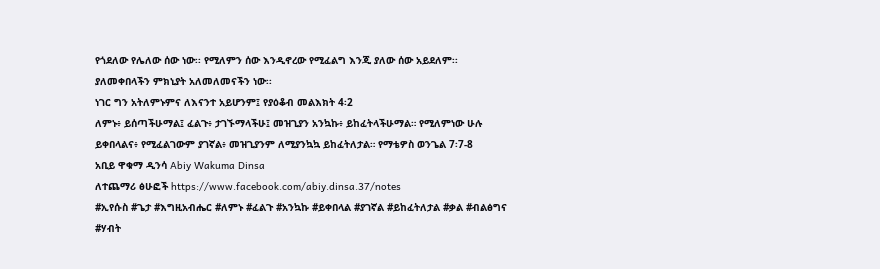የጎደለው የሌለው ሰው ነው፡፡ የሚለምን ሰው እንዲኖረው የሚፈልግ እንጂ ያለው ሰው አይደለም፡፡
ያለመቀበላችን ምክኒያት አለመለመናችን ነው፡፡
ነገር ግን አትለምኑምና ለእናንተ አይሆንም፤ የያዕቆብ መልእክት 4፡2
ለምኑ፥ ይሰጣችሁማል፤ ፈልጉ፥ ታገኙማላችሁ፤ መዝጊያን አንኳኩ፥ ይከፈትላችሁማል። የሚለምነው ሁሉ ይቀበላልና፥ የሚፈልገውም ያገኛል፥ መዝጊያንም ለሚያንኳኳ ይከፈትለታል። የማቴዎስ ወንጌል 7፡7-8
አቢይ ዋቁማ ዲንሳ Abiy Wakuma Dinsa
ለተጨማሪ ፅሁፎች https://www.facebook.com/abiy.dinsa.37/notes
#ኢየሱስ #ጌታ #እግዚአብሔር #ለምኑ #ፈልጉ #አንኳኩ #ይቀበላል #ያገኛል #ይከፈትለታል #ቃል #ብልፅግና #ሃብት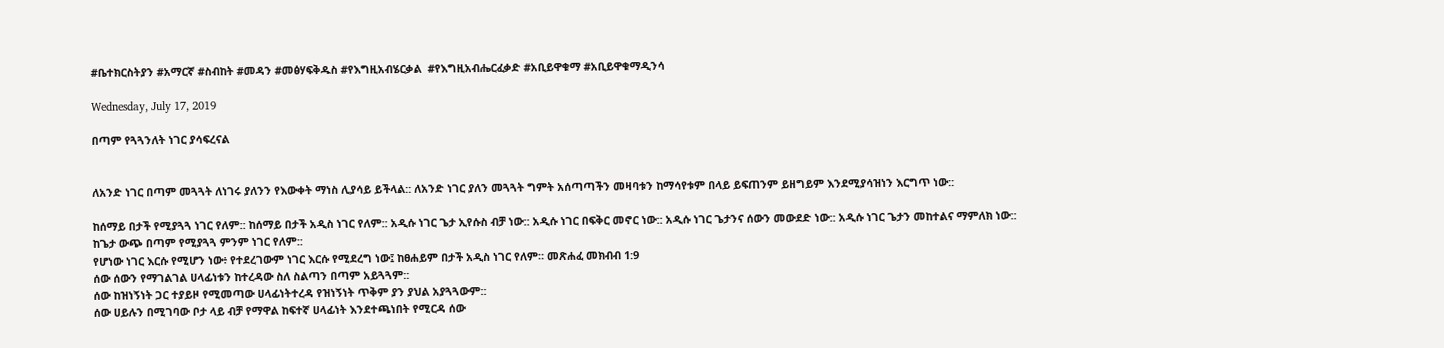#ቤተክርስትያን #አማርኛ #ስብከት #መዳን #መፅሃፍቅዱስ #የእግዚአብሄርቃል  #የእግዚአብሔርፈቃድ #አቢይዋቁማ #አቢይዋቁማዲንሳ

Wednesday, July 17, 2019

በጣም የጓጓንለት ነገር ያሳፍረናል


ለአንድ ነገር በጣም መጓጓት ለነገሩ ያለንን የእውቀት ማነስ ሊያሳይ ይችላል:: ለአንድ ነገር ያለን መጓጓት ግምት አሰጣጣችን መዛባቱን ከማሳየቱም በላይ ይፍጠንም ይዘግይም እንደሚያሳዝነን እርግጥ ነው::

ከሰማይ በታች የሚያጓጓ ነገር የለም:: ከሰማይ በታች አዲስ ነገር የለም:: አዲሱ ነገር ጌታ ኢየሱስ ብቻ ነው:: አዲሱ ነገር በፍቅር መኖር ነው:: አዲሱ ነገር ጌታንና ሰውን መውደድ ነው:: አዲሱ ነገር ጌታን መከተልና ማምለክ ነው::
ከጌታ ውጭ በጣም የሚያጓጓ ምንም ነገር የለም::
የሆነው ነገር እርሱ የሚሆን ነው፥ የተደረገውም ነገር እርሱ የሚደረግ ነው፤ ከፀሐይም በታች አዲስ ነገር የለም። መጽሐፈ መክብብ 1:9
ሰው ሰውን የማገልገል ሀላፊነቱን ከተረዳው ስለ ስልጣን በጣም አይጓጓም::
ሰው ከዝነኝነት ጋር ተያይዞ የሚመጣው ሀላፊነትተረዳ የዝነኝነት ጥቅም ያን ያህል አያጓጓውም::
ሰው ሀይሉን በሚገባው ቦታ ላይ ብቻ የማዋል ከፍተኛ ሀላፊነት እንደተጫነበት የሚርዳ ሰው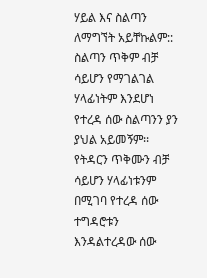ሃይል እና ስልጣን  ለማግኘት አይቸኩልም:: ስልጣን ጥቅም ብቻ ሳይሆን የማገልገል ሃላፊነትም እንደሆነ የተረዳ ሰው ስልጣንን ያን ያህል አይመኝም፡፡
የትዳርን ጥቅሙን ብቻ ሳይሆን ሃላፊነቱንም በሚገባ የተረዳ ሰው ተግዳሮቱን እንዳልተረዳው ሰው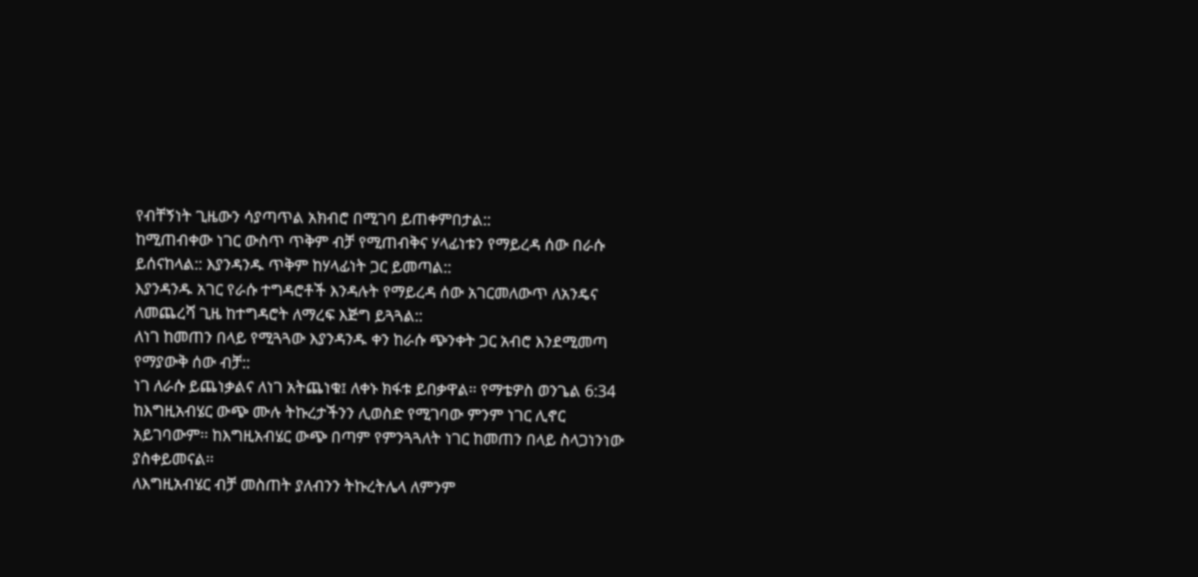የብቸኝነት ጊዜውን ሳያጣጥል አክብሮ በሚገባ ይጠቀምበታል::
ከሚጠብቀው ነገር ውስጥ ጥቅም ብቻ የሚጠብቅና ሃላፊነቱን የማይረዳ ሰው በራሱ ይሰናከላል:: እያንዳንዱ ጥቅም ከሃላፊነት ጋር ይመጣል::
እያንዳንዱ አገር የራሱ ተግዳሮቶች እንዳሉት የማይረዳ ሰው አገርመለውጥ ለአንዴና ለመጨረሻ ጊዜ ከተግዳሮት ለማረፍ እጅግ ይጓጓል::
ለነገ ከመጠን በላይ የሚጓጓው እያንዳንዱ ቀን ከራሱ ጭንቀት ጋር አብሮ እንደሚመጣ የማያውቅ ሰው ብቻ::
ነገ ለራሱ ይጨነቃልና ለነገ አትጨነቁ፤ ለቀኑ ክፋቱ ይበቃዋል። የማቴዎስ ወንጌል 6:34
ከእግዚአብሄር ውጭ ሙሉ ትኩረታችንን ሊወስድ የሚገባው ምንም ነገር ሊኖር አይገባውም፡፡ ከእግዚአብሄር ውጭ በጣም የምንጓጓለት ነገር ከመጠን በላይ ስላጋነንነው ያስቀይመናል፡፡
ለእግዚአብሄር ብቻ መስጠት ያለብንን ትኩረትሌላ ለምንም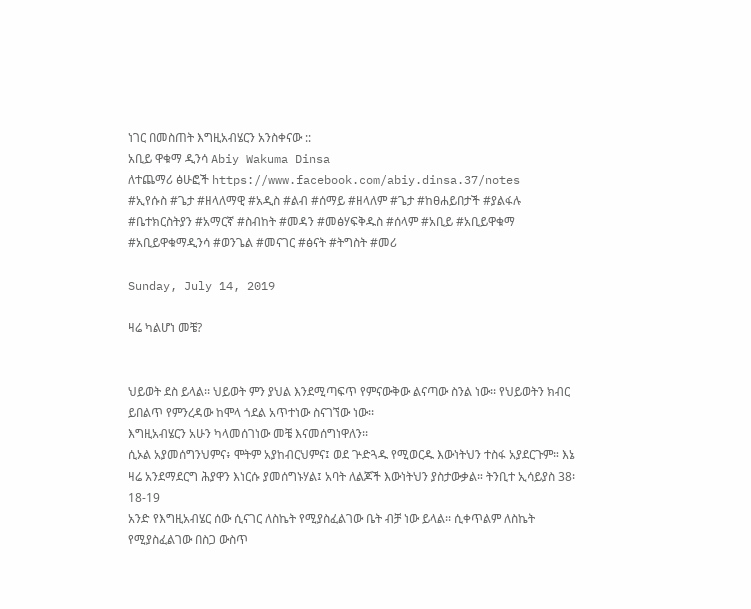ነገር በመስጠት እግዚአብሄርን አንስቀናው ::
አቢይ ዋቁማ ዲንሳ Abiy Wakuma Dinsa
ለተጨማሪ ፅሁፎች https://www.facebook.com/abiy.dinsa.37/notes
#ኢየሱስ #ጌታ #ዘላለማዊ #አዲስ #ልብ #ሰማይ #ዘላለም #ጌታ #ከፀሐይበታች #ያልፋሉ #ቤተክርስትያን #አማርኛ #ስብከት #መዳን #መፅሃፍቅዱስ #ሰላም #አቢይ #አቢይዋቁማ #አቢይዋቁማዲንሳ #ወንጌል #መናገር #ፅናት #ትግስት #መሪ

Sunday, July 14, 2019

ዛሬ ካልሆነ መቼ?


ህይወት ደስ ይላል፡፡ ህይወት ምን ያህል እንደሚጣፍጥ የምናውቅው ልናጣው ስንል ነው፡፡ የህይወትን ክብር ይበልጥ የምንረዳው ከሞላ ጎደል አጥተነው ስናገኘው ነው፡፡
እግዚአብሄርን አሁን ካላመሰገነው መቼ እናመሰግነዋለን፡፡
ሲኦል አያመሰግንህምና፥ ሞትም አያከብርህምና፤ ወደ ጕድጓዱ የሚወርዱ እውነትህን ተስፋ አያደርጉም። እኔ ዛሬ አንደማደርግ ሕያዋን እነርሱ ያመሰግኑሃል፤ አባት ለልጆች እውነትህን ያስታውቃል። ትንቢተ ኢሳይያስ 38፡18-19
አንድ የእግዚአብሄር ሰው ሲናገር ለስኬት የሚያስፈልገው ቤት ብቻ ነው ይላል፡፡ ሲቀጥልም ለስኬት የሚያስፈልገው በስጋ ውስጥ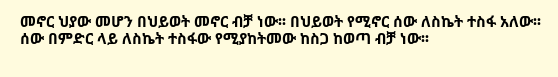መኖር ህያው መሆን በህይወት መኖር ብቻ ነው፡፡ በህይወት የሚኖር ሰው ለስኬት ተስፋ አለው፡፡ ሰው በምድር ላይ ለስኬት ተስፋው የሚያከትመው ከስጋ ከወጣ ብቻ ነው፡፡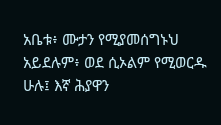አቤቱ፥ ሙታን የሚያመሰግኑህ አይደሉም፥ ወደ ሲኦልም የሚወርዱ ሁሉ፤ እኛ ሕያዋን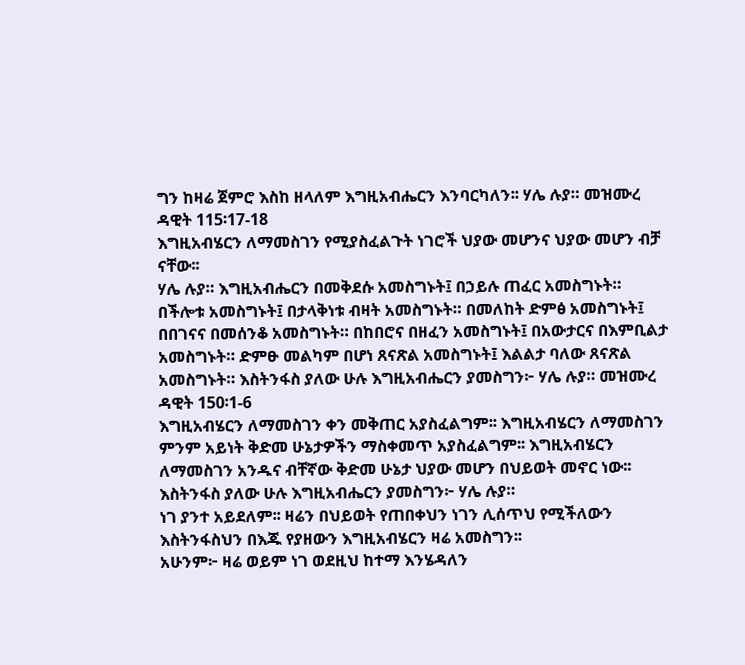ግን ከዛሬ ጀምሮ እስከ ዘላለም እግዚአብሔርን እንባርካለን፡፡ ሃሌ ሉያ። መዝሙረ ዳዊት 115፡17-18
እግዚአብሄርን ለማመስገን የሚያስፈልጉት ነገሮች ህያው መሆንና ህያው መሆን ብቻ ናቸው፡፡
ሃሌ ሉያ። እግዚአብሔርን በመቅደሱ አመስግኑት፤ በኃይሉ ጠፈር አመስግኑት። በችሎቱ አመስግኑት፤ በታላቅነቱ ብዛት አመስግኑት። በመለከት ድምፅ አመስግኑት፤ በበገናና በመሰንቆ አመስግኑት። በከበሮና በዘፈን አመስግኑት፤ በአውታርና በእምቢልታ አመስግኑት። ድምፁ መልካም በሆነ ጸናጽል አመስግኑት፤ እልልታ ባለው ጸናጽል አመስግኑት። እስትንፋስ ያለው ሁሉ እግዚአብሔርን ያመስግን፦ ሃሌ ሉያ። መዝሙረ ዳዊት 150፡1-6
እግዚአብሄርን ለማመስገን ቀን መቅጠር አያስፈልግም፡፡ እግዚአብሄርን ለማመስገን ምንም አይነት ቅድመ ሁኔታዎችን ማስቀመጥ አያስፈልግም፡፡ እግዚአብሄርን ለማመስገን አንዱና ብቸኛው ቅድመ ሁኔታ ህያው መሆን በህይወት መኖር ነው፡፡ እስትንፋስ ያለው ሁሉ እግዚአብሔርን ያመስግን፦ ሃሌ ሉያ።
ነገ ያንተ አይደለም፡፡ ዛሬን በህይወት የጠበቀህን ነገን ሊሰጥህ የሚችለውን እስትንፋስህን በእጁ የያዘውን እግዚአብሄርን ዛሬ አመስግን፡፡
አሁንም፦ ዛሬ ወይም ነገ ወደዚህ ከተማ እንሄዳለን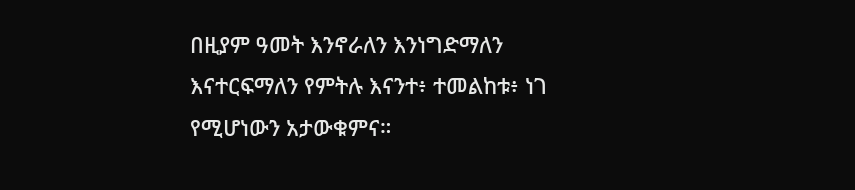በዚያም ዓመት እንኖራለን እንነግድማለን እናተርፍማለን የምትሉ እናንተ፥ ተመልከቱ፥ ነገ የሚሆነውን አታውቁምና።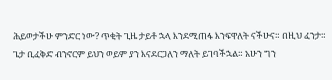ሕይወታችሁ ምንድር ነው? ጥቂት ጊዜ ታይቶ ኋላ እንደሚጠፋ እንፍዋለት ናችሁና። በዚህ ፈንታ። ጌታ ቢፈቅድ ብንኖርም ይህን ወይም ያን እናደርጋለን ማለት ይገባችኋል። አሁን ግን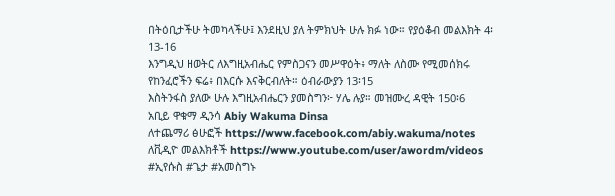በትዕቢታችሁ ትመካላችሁ፤ እንደዚህ ያለ ትምክህት ሁሉ ክፉ ነው። የያዕቆብ መልእክት 4፡13-16
እንግዲህ ዘወትር ለእግዚአብሔር የምስጋናን መሥዋዕት፥ ማለት ለስሙ የሚመሰክሩ የከንፈሮችን ፍሬ፥ በእርሱ እናቅርብለት። ዕብራውያን 13፡15
እስትንፋስ ያለው ሁሉ እግዚአብሔርን ያመስግን፦ ሃሌ ሉያ። መዝሙረ ዳዊት 150፡6
አቢይ ዋቁማ ዲንሳ Abiy Wakuma Dinsa
ለተጨማሪ ፅሁፎች https://www.facebook.com/abiy.wakuma/notes
ለቪዲዮ መልእክቶች https://www.youtube.com/user/awordm/videos
#ኢየሱስ #ጌታ #አመስግኑ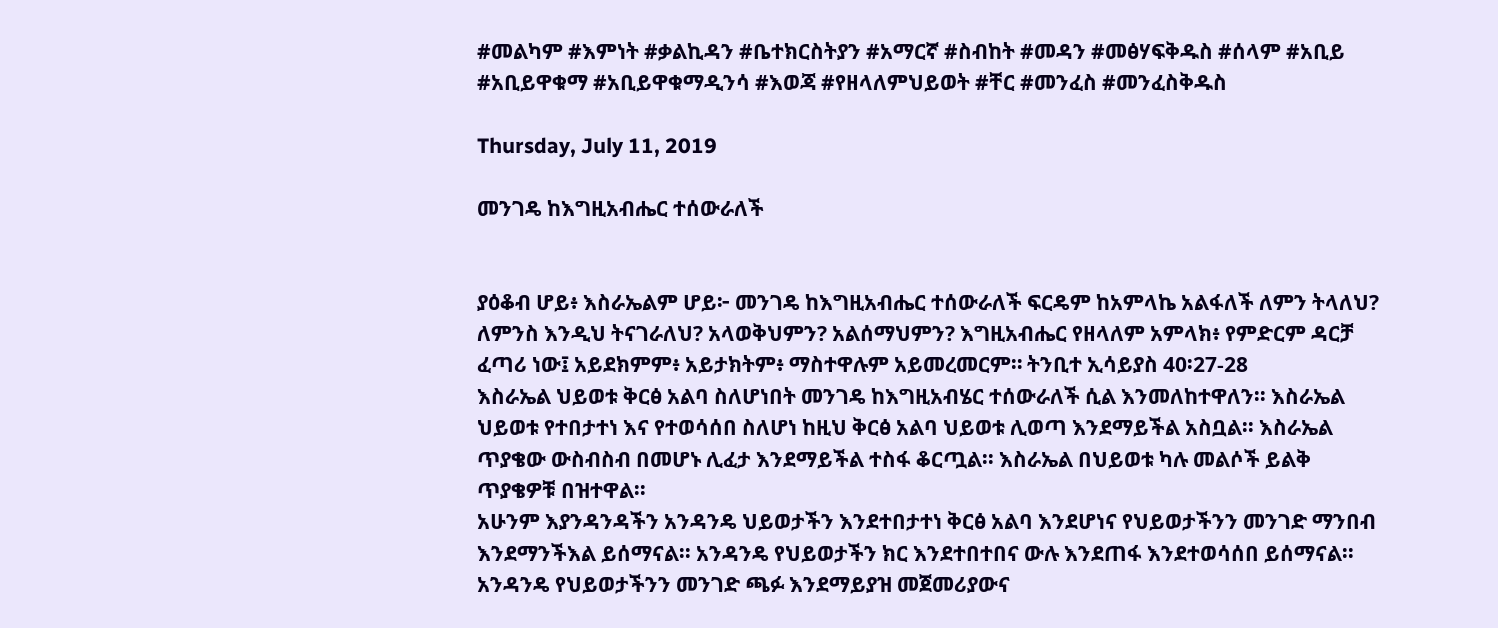#መልካም #እምነት #ቃልኪዳን #ቤተክርስትያን #አማርኛ #ስብከት #መዳን #መፅሃፍቅዱስ #ሰላም #አቢይ #አቢይዋቁማ #አቢይዋቁማዲንሳ #እወጃ #የዘላለምህይወት #ቸር #መንፈስ #መንፈስቅዱስ

Thursday, July 11, 2019

መንገዴ ከእግዚአብሔር ተሰውራለች


ያዕቆብ ሆይ፥ እስራኤልም ሆይ፦ መንገዴ ከእግዚአብሔር ተሰውራለች ፍርዴም ከአምላኬ አልፋለች ለምን ትላለህ? ለምንስ እንዲህ ትናገራለህ? አላወቅህምን? አልሰማህምን? እግዚአብሔር የዘላለም አምላክ፥ የምድርም ዳርቻ ፈጣሪ ነው፤ አይደክምም፥ አይታክትም፥ ማስተዋሉም አይመረመርም። ትንቢተ ኢሳይያስ 40፡27-28
እስራኤል ህይወቱ ቅርፅ አልባ ስለሆነበት መንገዴ ከእግዚአብሄር ተሰውራለች ሲል እንመለከተዋለን፡፡ እስራኤል ህይወቱ የተበታተነ እና የተወሳሰበ ስለሆነ ከዚህ ቅርፅ አልባ ህይወቱ ሊወጣ እንደማይችል አስቧል፡፡ እስራኤል ጥያቄው ውስብስብ በመሆኑ ሊፈታ እንደማይችል ተስፋ ቆርጧል፡፡ እስራኤል በህይወቱ ካሉ መልሶች ይልቅ ጥያቄዎቹ በዝተዋል፡፡
አሁንም እያንዳንዳችን አንዳንዴ ህይወታችን እንደተበታተነ ቅርፅ አልባ እንደሆነና የህይወታችንን መንገድ ማንበብ እንደማንችእል ይሰማናል፡፡ አንዳንዴ የህይወታችን ክር እንደተበተበና ውሉ እንደጠፋ እንደተወሳሰበ ይሰማናል፡፡
አንዳንዴ የህይወታችንን መንገድ ጫፉ እንደማይያዝ መጀመሪያውና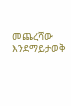መጨረሻው እንደማይታወቅ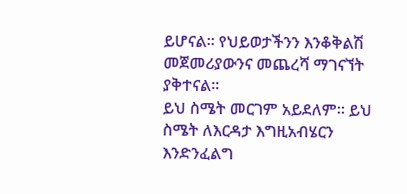ይሆናል፡፡ የህይወታችንን እንቆቅልሽ መጀመሪያውንና መጨረሻ ማገናኘት ያቅተናል፡፡
ይህ ስሜት መርገም አይደለም፡፡ ይህ ስሜት ለእርዳታ እግዚአብሄርን እንድንፈልግ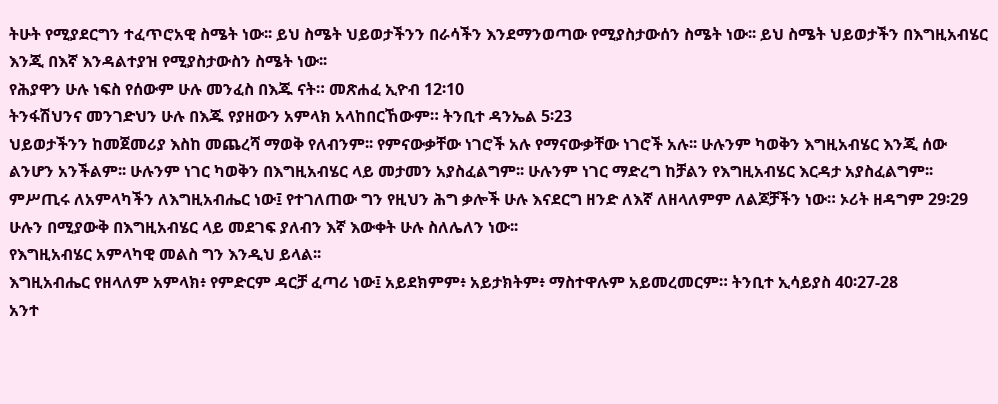ትሁት የሚያደርግን ተፈጥሮአዊ ስሜት ነው፡፡ ይህ ስሜት ህይወታችንን በራሳችን እንደማንወጣው የሚያስታውሰን ስሜት ነው፡፡ ይህ ስሜት ህይወታችን በእግዚአብሄር እንጂ በእኛ እንዳልተያዝ የሚያስታውስን ስሜት ነው፡፡
የሕያዋን ሁሉ ነፍስ የሰውም ሁሉ መንፈስ በእጁ ናት። መጽሐፈ ኢዮብ 12፡10
ትንፋሽህንና መንገድህን ሁሉ በእጁ የያዘውን አምላክ አላከበርኸውም። ትንቢተ ዳንኤል 5፡23
ህይወታችንን ከመጀመሪያ እስከ መጨረሻ ማወቅ የለብንም፡፡ የምናውቃቸው ነገሮች አሉ የማናውቃቸው ነገሮች አሉ፡፡ ሁሉንም ካወቅን እግዚአብሄር እንጂ ሰው ልንሆን አንችልም፡፡ ሁሉንም ነገር ካወቅን በእግዚአብሄር ላይ መታመን አያስፈልግም፡፡ ሁሉንም ነገር ማድረግ ከቻልን የእግዚአብሄር እርዳታ አያስፈልግም፡፡
ምሥጢሩ ለአምላካችን ለእግዚአብሔር ነው፤ የተገለጠው ግን የዚህን ሕግ ቃሎች ሁሉ እናደርግ ዘንድ ለእኛ ለዘላለምም ለልጆቻችን ነው። ኦሪት ዘዳግም 29፡29
ሁሉን በሚያውቅ በእግዚአብሄር ላይ መደገፍ ያለብን እኛ እውቀት ሁሉ ስለሌለን ነው፡፡
የእግዚአብሄር አምላካዊ መልስ ግን እንዲህ ይላል፡፡
እግዚአብሔር የዘላለም አምላክ፥ የምድርም ዳርቻ ፈጣሪ ነው፤ አይደክምም፥ አይታክትም፥ ማስተዋሉም አይመረመርም። ትንቢተ ኢሳይያስ 40፡27-28
አንተ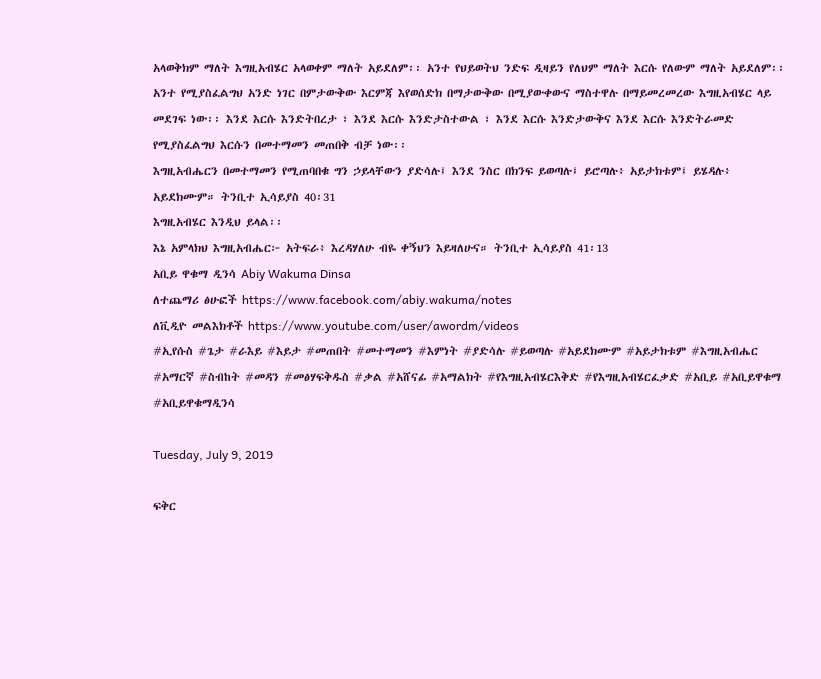አላወቅክም ማለት እግዚአብሄር አላወቀም ማለት አይደለም፡፡ አንተ የህይወትህ ንድፍ ዲዛይን የለህም ማለት እርሱ የለውም ማለት አይደለም፡፡
አንተ የሚያስፈልግህ አንድ ነገር በምታውቅው እርምጃ እየወሰድክ በማታውቅው በሚያውቀውና ማስተዋሉ በማይመረመረው እግዚአብሄር ላይ መደገፍ ነው፡፡ እንደ እርሱ እንድትበረታ ፣ እንደ እርሱ እንድታስተውል ፣ እንደ እርሱ እንድታውቅና እንደ እርሱ እንድትራመድ የሚያስፈልግህ እርሱን በመተማመን መጠበቅ ብቻ ነው፡፡
እግዚአብሔርን በመተማመን የሚጠባበቁ ግን ኃይላቸውን ያድሳሉ፤ እንደ ንስር በክንፍ ይወጣሉ፤ ይሮጣሉ፥ አይታክቱም፤ ይሄዳሉ፥ አይደክሙም። ትንቢተ ኢሳይያስ 40፡31
እግዚአብሄር እንዲህ ይላል፡፡
እኔ አምላክህ እግዚአብሔር፦ አትፍራ፥ እረዳሃለሁ ብዬ ቀኝህን እይዛለሁና። ትንቢተ ኢሳይያስ 41፡13
አቢይ ዋቁማ ዲንሳ Abiy Wakuma Dinsa
ለተጨማሪ ፅሁፎች https://www.facebook.com/abiy.wakuma/notes
ለቪዲዮ መልእክቶች https://www.youtube.com/user/awordm/videos
#ኢየሱስ #ጌታ #ራእይ #እይታ #መጠበት #መተማመን #እምነት #ያድሳሉ #ይወጣሉ #አይደክሙም #አይታክቱም #እግዚአብሔር #አማርኛ #ስብከት #መዳን #መፅሃፍቅዱስ #ቃል #አሸናፊ #አማልክት #የእግዚአብሄርእቅድ #የእግዚአብሄርፈቃድ #አቢይ #አቢይዋቁማ #አቢይዋቁማዲንሳ

Tuesday, July 9, 2019

ፍቅር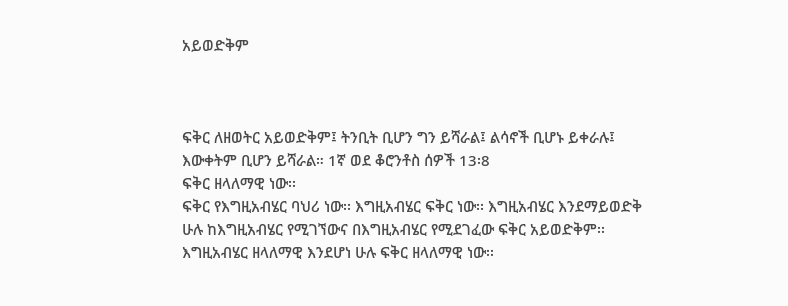አይወድቅም



ፍቅር ለዘወትር አይወድቅም፤ ትንቢት ቢሆን ግን ይሻራል፤ ልሳኖች ቢሆኑ ይቀራሉ፤ እውቀትም ቢሆን ይሻራል። 1ኛ ወደ ቆሮንቶስ ሰዎች 13፡8
ፍቅር ዘላለማዊ ነው፡፡
ፍቅር የእግዚአብሄር ባህሪ ነው፡፡ እግዚአብሄር ፍቅር ነው፡፡ እግዚአብሄር እንደማይወድቅ ሁሉ ከእግዚአብሄር የሚገኘውና በእግዚአብሄር የሚደገፈው ፍቅር አይወድቅም፡፡ እግዚአብሄር ዘላለማዊ እንደሆነ ሁሉ ፍቅር ዘላለማዊ ነው፡፡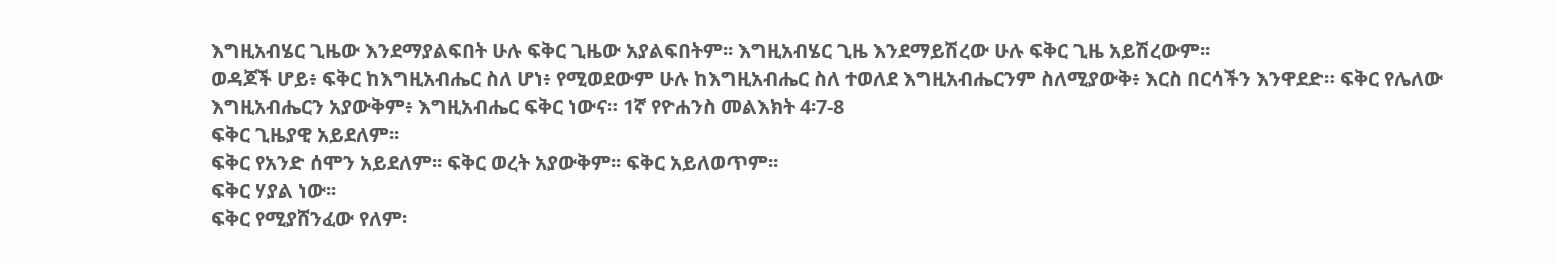እግዚአብሄር ጊዜው እንደማያልፍበት ሁሉ ፍቅር ጊዜው አያልፍበትም፡፡ እግዚአብሄር ጊዜ እንደማይሽረው ሁሉ ፍቅር ጊዜ አይሽረውም፡፡
ወዳጆች ሆይ፥ ፍቅር ከእግዚአብሔር ስለ ሆነ፥ የሚወደውም ሁሉ ከእግዚአብሔር ስለ ተወለደ እግዚአብሔርንም ስለሚያውቅ፥ እርስ በርሳችን እንዋደድ። ፍቅር የሌለው እግዚአብሔርን አያውቅም፥ እግዚአብሔር ፍቅር ነውና። 1ኛ የዮሐንስ መልእክት 4፡7-8
ፍቅር ጊዜያዊ አይደለም፡፡
ፍቅር የአንድ ሰሞን አይደለም፡፡ ፍቅር ወረት አያውቅም፡፡ ፍቅር አይለወጥም፡፡
ፍቅር ሃያል ነው፡፡
ፍቅር የሚያሸንፈው የለም፡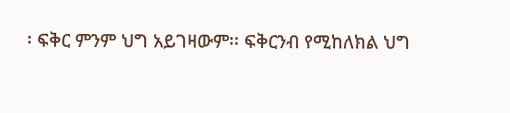፡ ፍቅር ምንም ህግ አይገዛውም፡፡ ፍቅርንብ የሚከለክል ህግ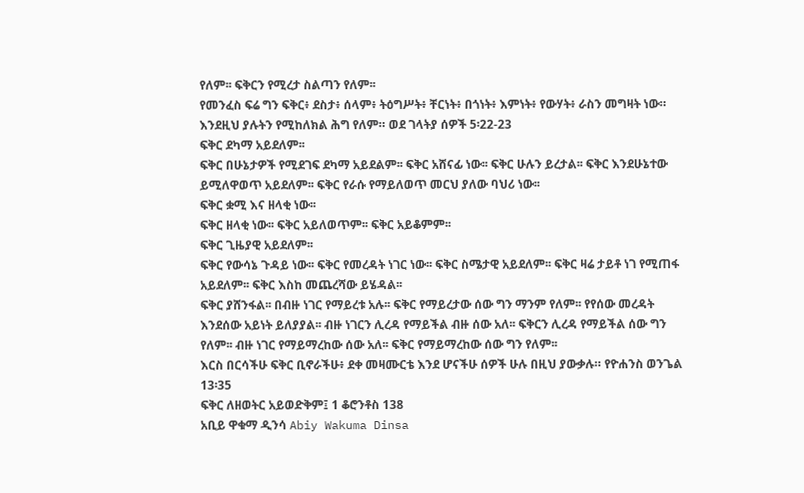የለም፡፡ ፍቅርን የሚረታ ስልጣን የለም፡፡
የመንፈስ ፍሬ ግን ፍቅር፥ ደስታ፥ ሰላም፥ ትዕግሥት፥ ቸርነት፥ በጎነት፥ እምነት፥ የውሃት፥ ራስን መግዛት ነው። እንደዚህ ያሉትን የሚከለክል ሕግ የለም። ወደ ገላትያ ሰዎች 5፡22-23
ፍቅር ደካማ አይደለም፡፡
ፍቅር በሁኔታዎች የሚደገፍ ደካማ አይደልም፡፡ ፍቅር አሸናፊ ነው፡፡ ፍቅር ሁሉን ይረታል፡፡ ፍቅር እንደሁኔተው ይሚለዋወጥ አይደለም፡፡ ፍቅር የራሱ የማይለወጥ መርህ ያለው ባህሪ ነው፡፡
ፍቅር ቋሚ እና ዘላቂ ነው፡፡
ፍቅር ዘላቂ ነው፡፡ ፍቅር አይለወጥም፡፡ ፍቅር አይቆምም፡፡
ፍቅር ጊዜያዊ አይደለም፡፡
ፍቅር የውሳኔ ጉዳይ ነው፡፡ ፍቅር የመረዳት ነገር ነው፡፡ ፍቅር ስሜታዊ አይደለም፡፡ ፍቅር ዛሬ ታይቶ ነገ የሚጠፋ አይደለም፡፡ ፍቅር እስከ መጨረሻው ይሄዳል፡፡
ፍቅር ያሸንፋል፡፡ በብዙ ነገር የማይረቱ አሉ፡፡ ፍቅር የማይረታው ሰው ግን ማንም የለም፡፡ የየሰው መረዳት እንደሰው አይነት ይለያያል፡፡ ብዙ ነገርን ሊረዳ የማይችል ብዙ ሰው አለ፡፡ ፍቅርን ሊረዳ የማይችል ሰው ግን የለም፡፡ ብዙ ነገር የማይማረከው ሰው አለ፡፡ ፍቅር የማይማረከው ሰው ግን የለም፡፡
እርስ በርሳችሁ ፍቅር ቢኖራችሁ፥ ደቀ መዛሙርቴ እንደ ሆናችሁ ሰዎች ሁሉ በዚህ ያውቃሉ። የዮሐንስ ወንጌል 13፡35
ፍቅር ለዘወትር አይወድቅም፤ 1 ቆሮንቶስ 138
አቢይ ዋቁማ ዲንሳ Abiy Wakuma Dinsa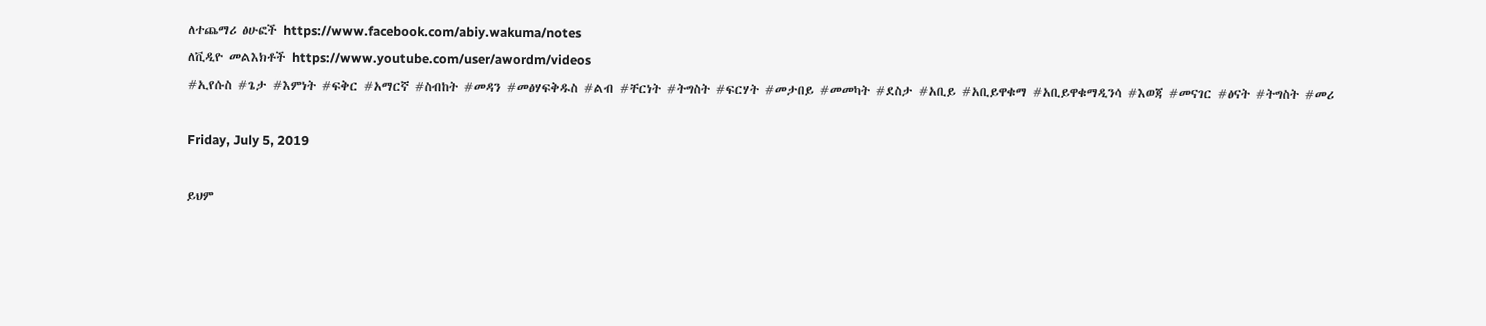ለተጨማሪ ፅሁፎች https://www.facebook.com/abiy.wakuma/notes
ለቪዲዮ መልእክቶች https://www.youtube.com/user/awordm/videos
#ኢየሱስ #ጌታ #እምነት #ፍቅር #አማርኛ #ስብከት #መዳን #መፅሃፍቅዱስ #ልብ #ቸርነት #ትግስት #ፍርሃት #መታበይ #መመካት #ደስታ #አቢይ #አቢይዋቁማ #አቢይዋቁማዲንሳ #እወጃ #መናገር #ፅናት #ትግስት #መሪ

Friday, July 5, 2019

ይህም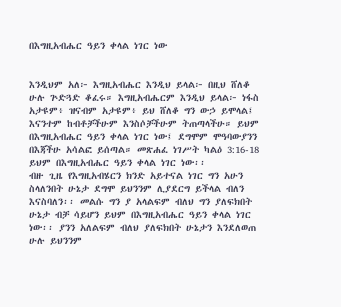በእግዚአብሔር ዓይን ቀላል ነገር ነው


እንዲህም አለ፦ እግዚአብሔር እንዲህ ይላል፦ በዚህ ሸለቆ ሁሉ ጕድጓድ ቆፈሩ። እግዚአብሔርም እንዲህ ይላል፦ ነፋስ አታዩም፥ ዝናብም አታዩም፥ ይህ ሸለቆ ግን ውኃ ይሞላል፤ እናንተም ከብቶቻችሁም እንስሶቻችሁም ትጠጣላችሁ። ይህም በእግዚአብሔር ዓይን ቀላል ነገር ነው፤ ደግሞም ሞዓባውያንን በእጃችሁ አሳልፎ ይሰጣል። መጽሐፈ ነገሥት ካልዕ 3:16-18
ይህም በእግዚአብሔር ዓይን ቀላል ነገር ነው፡፡
ብዙ ጊዜ የእግዚአብሄርን ክንድ አይተናል ነገር ግን አሁን ስላለንበት ሁኔታ ደግሞ ይህንንም ሊያደርግ ይችላል ብለን እናስባለን፡፡ መልሱ ግን ያ አላልፍም ብለህ ግን ያለፍክበት ሁኔታ ብቻ ሳይሆን ይህም በእግዚአብሔር ዓይን ቀላል ነገር ነው፡፡ ያንን አለልፍም ብለህ ያለፍክበት ሁኔታን እንደለወጠ ሁሉ ይህንንም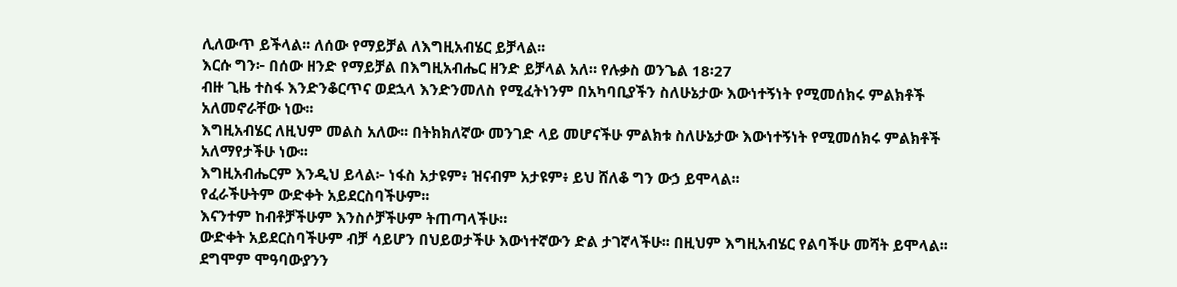ሊለውጥ ይችላል፡፡ ለሰው የማይቻል ለእግዚአብሄር ይቻላል፡፡
እርሱ ግን፦ በሰው ዘንድ የማይቻል በእግዚአብሔር ዘንድ ይቻላል አለ። የሉቃስ ወንጌል 18፡27
ብዙ ጊዜ ተስፋ እንድንቆርጥና ወደኋላ እንድንመለስ የሚፈትነንም በአካባቢያችን ስለሁኔታው እውነተኝነት የሚመሰክሩ ምልክቶች አለመኖራቸው ነው፡፡
እግዚአብሄር ለዚህም መልስ አለው፡፡ በትክክለኛው መንገድ ላይ መሆናችሁ ምልክቱ ስለሁኔታው እውነተኝነት የሚመሰክሩ ምልክቶች አለማየታችሁ ነው፡፡
እግዚአብሔርም እንዲህ ይላል፦ ነፋስ አታዩም፥ ዝናብም አታዩም፥ ይህ ሸለቆ ግን ውኃ ይሞላል፡፡
የፈራችሁትም ውድቀት አይደርስባችሁም፡፡
እናንተም ከብቶቻችሁም እንስሶቻችሁም ትጠጣላችሁ።
ውድቀት አይደርስባችሁም ብቻ ሳይሆን በህይወታችሁ እውነተኛውን ድል ታገኛላችሁ፡፡ በዚህም እግዚአብሄር የልባችሁ መሻት ይሞላል፡፡
ደግሞም ሞዓባውያንን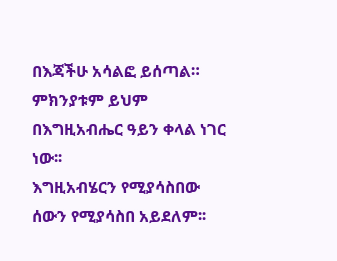በእጃችሁ አሳልፎ ይሰጣል።
ምክንያቱም ይህም በእግዚአብሔር ዓይን ቀላል ነገር ነው፡፡
እግዚአብሄርን የሚያሳስበው ሰውን የሚያሳስበ አይደለም፡፡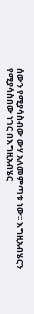ሰውን የሚያሳስብው ውሃ አለመምጣቱ ነው፡፡ እግዚአብሄርን የሚያሳስበው ነገር በእግዚአብሄር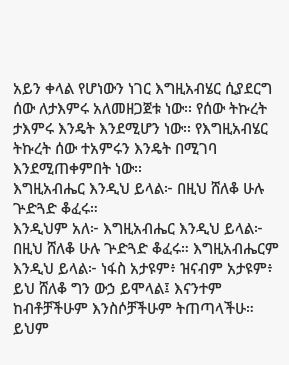አይን ቀላል የሆነውን ነገር እግዚአብሄር ሲያደርግ ሰው ለታእምሩ አለመዘጋጀቱ ነው፡፡ የሰው ትኩረት ታእምሩ እንዴት እንደሚሆን ነው፡፡ የእግዚአብሄር ትኩረት ሰው ተአምሩን እንዴት በሚገባ እንደሚጠቀምበት ነው፡፡
እግዚአብሔር እንዲህ ይላል፦ በዚህ ሸለቆ ሁሉ ጕድጓድ ቆፈሩ።
እንዲህም አለ፦ እግዚአብሔር እንዲህ ይላል፦ በዚህ ሸለቆ ሁሉ ጕድጓድ ቆፈሩ። እግዚአብሔርም እንዲህ ይላል፦ ነፋስ አታዩም፥ ዝናብም አታዩም፥ ይህ ሸለቆ ግን ውኃ ይሞላል፤ እናንተም ከብቶቻችሁም እንስሶቻችሁም ትጠጣላችሁ። ይህም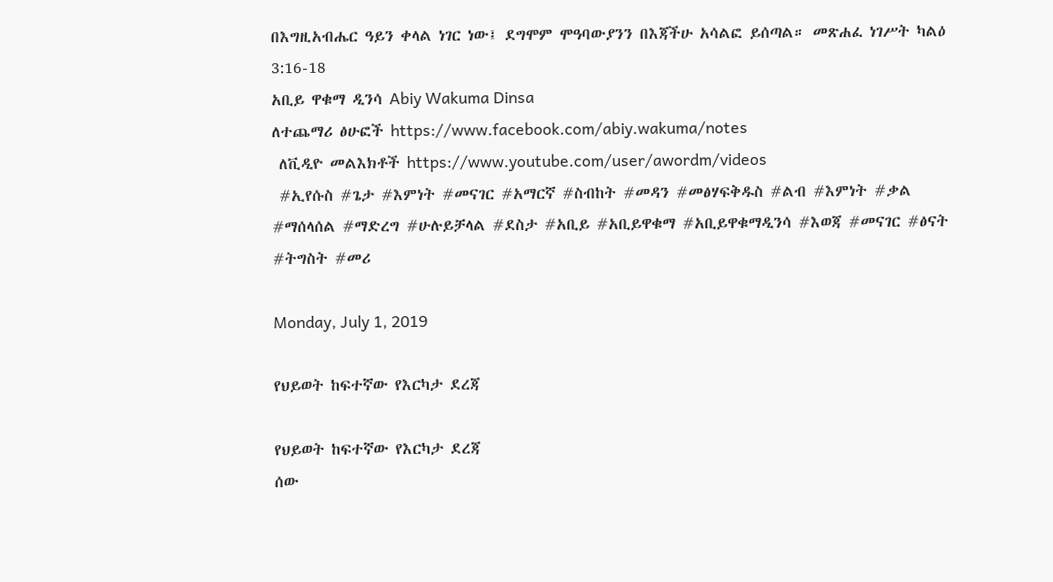በእግዚአብሔር ዓይን ቀላል ነገር ነው፤ ደግሞም ሞዓባውያንን በእጃችሁ አሳልፎ ይሰጣል። መጽሐፈ ነገሥት ካልዕ 3:16-18
አቢይ ዋቁማ ዲንሳ Abiy Wakuma Dinsa
ለተጨማሪ ፅሁፎች https://www.facebook.com/abiy.wakuma/notes
 ለቪዲዮ መልእክቶች https://www.youtube.com/user/awordm/videos
 #ኢየሱስ #ጌታ #እምነት #መናገር #አማርኛ #ስብከት #መዳን #መፅሃፍቅዱስ #ልብ #እምነት #ቃል #ማሰላሰል #ማድረግ #ሁሉይቻላል #ደስታ #አቢይ #አቢይዋቁማ #አቢይዋቁማዲንሳ #እወጃ #መናገር #ፅናት #ትግስት #መሪ

Monday, July 1, 2019

የህይወት ከፍተኛው የእርካታ ደረጃ

የህይወት ከፍተኛው የእርካታ ደረጃ
ሰው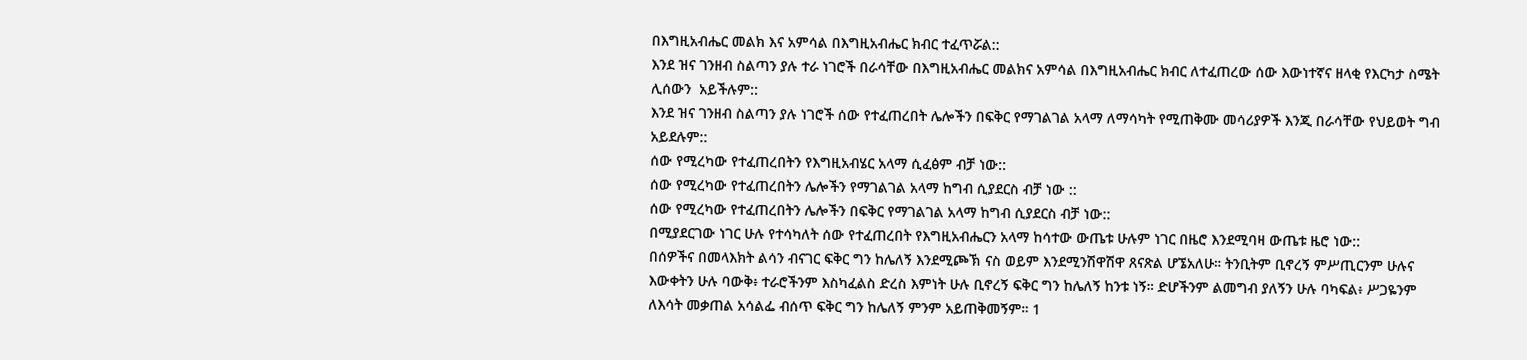በእግዚአብሔር መልክ እና አምሳል በእግዚአብሔር ክብር ተፈጥሯል::
እንደ ዝና ገንዘብ ስልጣን ያሉ ተራ ነገሮች በራሳቸው በእግዚአብሔር መልክና አምሳል በእግዚአብሔር ክብር ለተፈጠረው ሰው እውነተኛና ዘላቂ የእርካታ ስሜት ሊሰውን  አይችሉም::
እንደ ዝና ገንዘብ ስልጣን ያሉ ነገሮች ሰው የተፈጠረበት ሌሎችን በፍቅር የማገልገል አላማ ለማሳካት የሚጠቅሙ መሳሪያዎች እንጂ በራሳቸው የህይወት ግብ አይደሉም::
ሰው የሚረካው የተፈጠረበትን የእግዚአብሄር አላማ ሲፈፅም ብቻ ነው::
ሰው የሚረካው የተፈጠረበትን ሌሎችን የማገልገል አላማ ከግብ ሲያደርስ ብቻ ነው ::
ሰው የሚረካው የተፈጠረበትን ሌሎችን በፍቅር የማገልገል አላማ ከግብ ሲያደርስ ብቻ ነው::
በሚያደርገው ነገር ሁሉ የተሳካለት ሰው የተፈጠረበት የእግዚአብሔርን አላማ ከሳተው ውጤቱ ሁሉም ነገር በዜሮ እንደሚባዛ ውጤቱ ዜሮ ነው::
በሰዎችና በመላእክት ልሳን ብናገር ፍቅር ግን ከሌለኝ እንደሚጮኽ ናስ ወይም እንደሚንሽዋሽዋ ጸናጽል ሆኜአለሁ። ትንቢትም ቢኖረኝ ምሥጢርንም ሁሉና እውቀትን ሁሉ ባውቅ፥ ተራሮችንም እስካፈልስ ድረስ እምነት ሁሉ ቢኖረኝ ፍቅር ግን ከሌለኝ ከንቱ ነኝ። ድሆችንም ልመግብ ያለኝን ሁሉ ባካፍል፥ ሥጋዬንም ለእሳት መቃጠል አሳልፌ ብሰጥ ፍቅር ግን ከሌለኝ ምንም አይጠቅመኝም። 1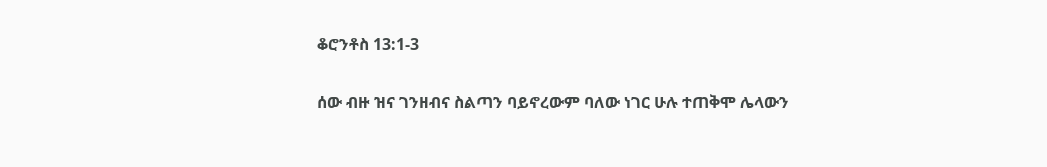ቆሮንቶስ 13:1-3

ሰው ብዙ ዝና ገንዘብና ስልጣን ባይኖረውም ባለው ነገር ሁሉ ተጠቅሞ ሌላውን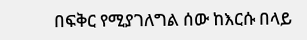በፍቅር የሚያገለግል ሰው ከእርሱ በላይ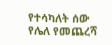የተሳካለት ሰው የሌለ የመጨረሻ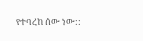የተባረከ ሰው ነው::